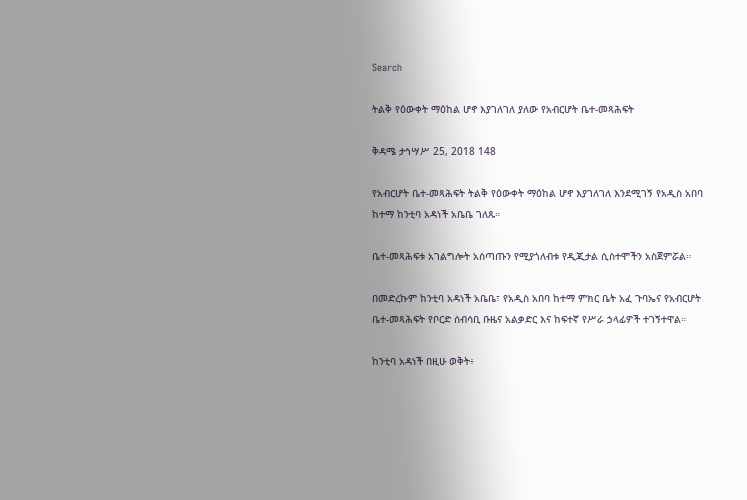Search

ትልቅ የዕውቀት ማዕከል ሆኖ እያገለገለ ያለው የአብርሆት ቤተ-መጻሕፍት

ቅዳሜ ታኅሣሥ 25, 2018 148

የአብርሆት ቤተ-መጻሕፍት ትልቅ የዕውቀት ማዕከል ሆኖ እያገለገለ እንደሚገኝ የአዲስ አበባ ከተማ ከንቲባ አዳነች አቤቤ ገለጹ።

ቤተ-መጻሕፍቱ አገልግሎት አሰጣጡን የሚያጎለብቱ የዲጂታል ሲስተሞችን አስጀምሯል።

በመድረኩም ከንቲባ አዳነች አቤቤ፣ የአዲስ አበባ ከተማ ምክር ቤት አፈ ጉባኤና የአብርሆት ቤተ-መጻሕፍት የቦርድ ሰብሳቢ ቡዜና አልቃድር እና ከፍተኛ የሥራ ኃላፊዎች ተገኝተዋል።

ከንቲባ አዳነች በዚሁ ወቅት፥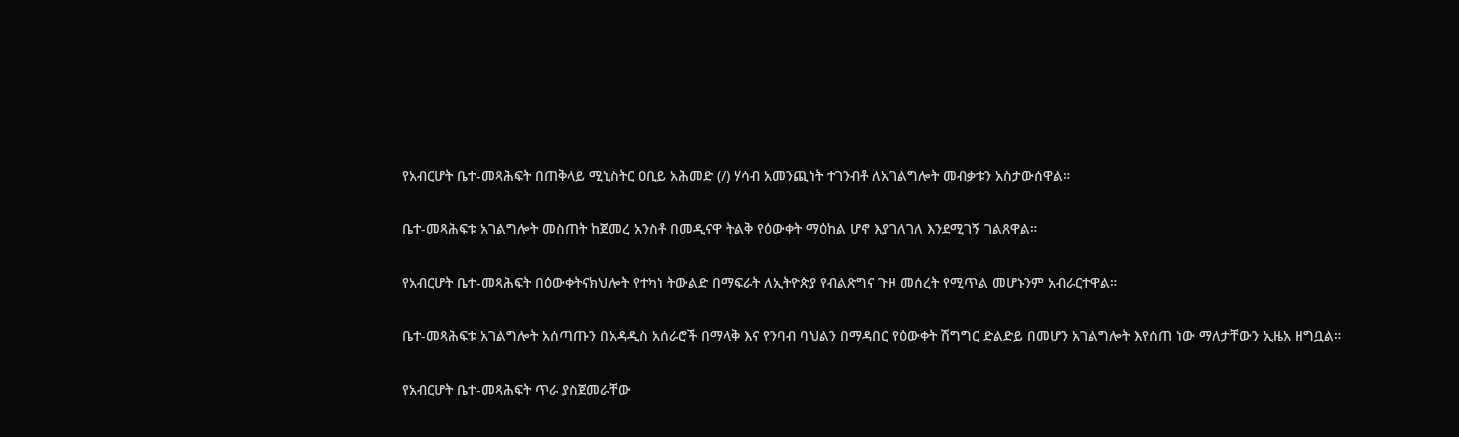የአብርሆት ቤተ-መጻሕፍት በጠቅላይ ሚኒስትር ዐቢይ አሕመድ (/) ሃሳብ አመንጪነት ተገንብቶ ለአገልግሎት መብቃቱን አስታውሰዋል።

ቤተ-መጻሕፍቱ አገልግሎት መስጠት ከጀመረ አንስቶ በመዲናዋ ትልቅ የዕውቀት ማዕከል ሆኖ እያገለገለ እንደሚገኝ ገልጸዋል።

የአብርሆት ቤተ-መጻሕፍት በዕውቀትናክህሎት የተካነ ትውልድ በማፍራት ለኢትዮጵያ የብልጽግና ጉዞ መሰረት የሚጥል መሆኑንም አብራርተዋል።

ቤተ-መጻሕፍቱ አገልግሎት አሰጣጡን በአዳዲስ አሰራሮች በማላቅ እና የንባብ ባህልን በማዳበር የዕውቀት ሽግግር ድልድይ በመሆን አገልግሎት እየሰጠ ነው ማለታቸውን ኢዜአ ዘግቧል።

የአብርሆት ቤተ-መጻሕፍት ጥራ ያስጀመራቸው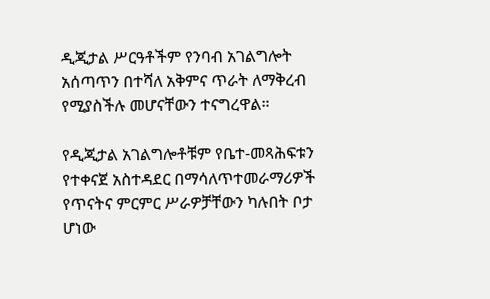ዲጂታል ሥርዓቶችም የንባብ አገልግሎት አሰጣጥን በተሻለ አቅምና ጥራት ለማቅረብ የሚያስችሉ መሆናቸውን ተናግረዋል።

የዲጂታል አገልግሎቶቹም የቤተ-መጻሕፍቱን የተቀናጀ አስተዳደር በማሳለጥተመራማሪዎች የጥናትና ምርምር ሥራዎቻቸውን ካሉበት ቦታ ሆነው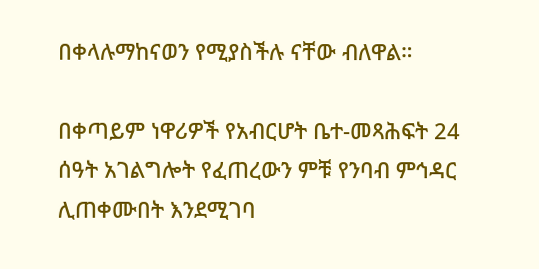በቀላሉማከናወን የሚያስችሉ ናቸው ብለዋል።

በቀጣይም ነዋሪዎች የአብርሆት ቤተ-መጻሕፍት 24 ሰዓት አገልግሎት የፈጠረውን ምቹ የንባብ ምኅዳር ሊጠቀሙበት እንደሚገባ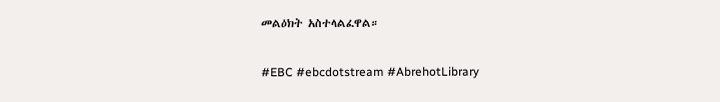መልዕክት አስተላልፈዋል።

#EBC #ebcdotstream #AbrehotLibrary